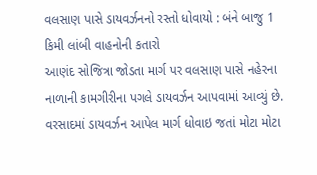વલસાણ પાસે ડાયવર્ઝનનો રસ્તો ધોવાયો : બંને બાજુ 1 કિમી લાંબી વાહનોની કતારો
આણંદ સોજિત્રા જોડતા માર્ગ પર વલસાણ પાસે નહેરના નાળાની કામગીરીના પગલે ડાયવર્ઝન આપવામાં આવ્યું છે. વરસાદમાં ડાયવર્ઝન આપેલ માર્ગ ધોવાઇ જતાં મોટા મોટા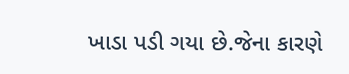ખાડા પડી ગયા છે.જેના કારણે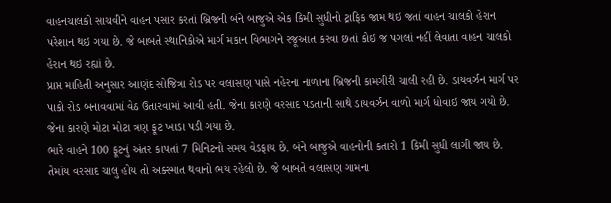વાહનચાલકો સાચવીને વાહન પસાર કરતાં બ્રિજની બંને બાજુએ એક કિમી સુધીનો ટ્રાફિક જામ થઇ જતાં વાહન ચાલકો હેરાન પરેશાન થઇ ગયા છે. જે બાબતે સ્થાનિકોએ માર્ગ મકાન વિભાગને રજૂઆત કરવા છતાં કોઇ જ પગલાં નહીં લેવાતા વાહન ચાલકો હેરાન થઇ રહ્યાં છે.
પ્રાપ્ત માહિતી અનુસાર આણંદ સોજિત્રા રોડ પર વલાસણ પાસે નહેરના નાળાના બ્રિજની કામગીરી ચાલી રહી છે. ડાયવર્ઝન માર્ગ પર પાકો રોડ બનાવવામાં વેઠ ઉતારવામાં આવી હતી. જેના કારણે વરસાદ પડતાની સાથે ડાયવર્ઝન વાળો માર્ગ ધોવાઇ જાય ગયો છે. જેના કારણે મોટા મોટા ત્રણ ફૂટ ખાડા પડી ગયા છે.
ભારે વાહને 100 ફૂટનું અંતર કાપતાં 7 મિનિટનો સમય વેડફાય છે. બંને બાજુએ વાહનોની કતારો 1 કિમી સુધી લાગી જાય છે. તેમાંય વરસાદ ચાલુ હોય તો અક્સ્માત થવાનો ભય રહેલો છે. જે બાબતે વલાસણ ગામના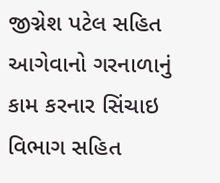જીગ્નેશ પટેલ સહિત આગેવાનો ગરનાળાનું કામ કરનાર સિંચાઇ વિભાગ સહિત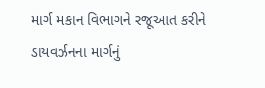માર્ગ મકાન વિભાગને રજૂઆત કરીને ડાયવર્ઝનના માર્ગનું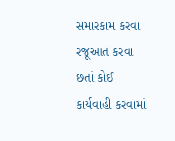સમારકામ કરવા રજૂઆત કરવા છતાં કોઈ કાર્યવાહી કરવામાં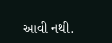આવી નથી.